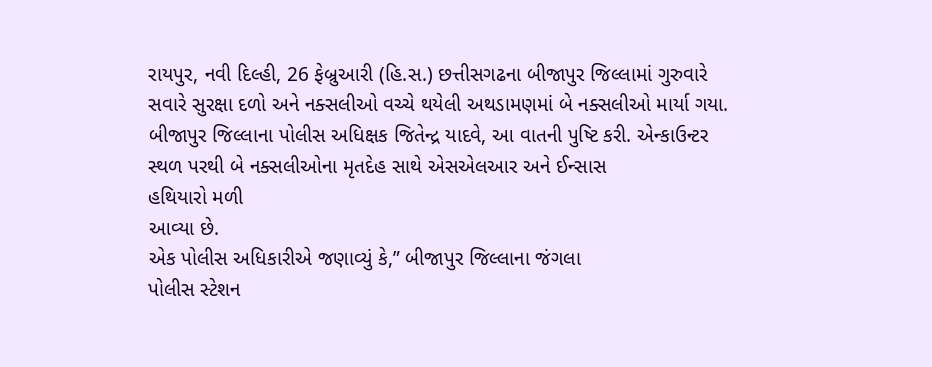રાયપુર, નવી દિલ્હી, 26 ફેબ્રુઆરી (હિ.સ.) છત્તીસગઢના બીજાપુર જિલ્લામાં ગુરુવારે
સવારે સુરક્ષા દળો અને નક્સલીઓ વચ્ચે થયેલી અથડામણમાં બે નક્સલીઓ માર્યા ગયા.
બીજાપુર જિલ્લાના પોલીસ અધિક્ષક જિતેન્દ્ર યાદવે, આ વાતની પુષ્ટિ કરી. એન્કાઉન્ટર
સ્થળ પરથી બે નક્સલીઓના મૃતદેહ સાથે એસએલઆર અને ઈન્સાસ
હથિયારો મળી
આવ્યા છે.
એક પોલીસ અધિકારીએ જણાવ્યું કે,” બીજાપુર જિલ્લાના જંગલા
પોલીસ સ્ટેશન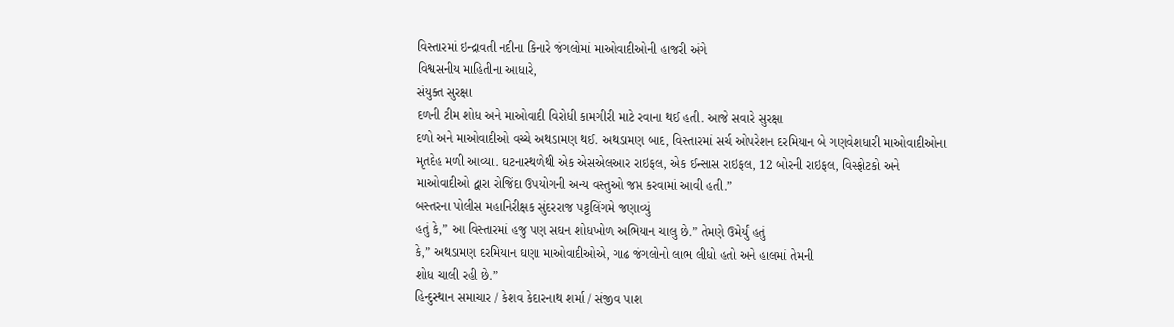વિસ્તારમાં ઇન્દ્રાવતી નદીના કિનારે જંગલોમાં માઓવાદીઓની હાજરી અંગે
વિશ્વસનીય માહિતીના આધારે,
સંયુક્ત સુરક્ષા
દળની ટીમ શોધ અને માઓવાદી વિરોધી કામગીરી માટે રવાના થઈ હતી. આજે સવારે સુરક્ષા
દળો અને માઓવાદીઓ વચ્ચે અથડામણ થઈ. અથડામણ બાદ, વિસ્તારમાં સર્ચ ઓપરેશન દરમિયાન બે ગણવેશધારી માઓવાદીઓના
મૃતદેહ મળી આવ્યા. ઘટનાસ્થળેથી એક એસએલઆર રાઇફલ, એક ઈન્સાસ રાઇફલ, 12 બોરની રાઇફલ, વિસ્ફોટકો અને
માઓવાદીઓ દ્વારા રોજિંદા ઉપયોગની અન્ય વસ્તુઓ જપ્ત કરવામાં આવી હતી.”
બસ્તરના પોલીસ મહાનિરીક્ષક સુંદરરાજ પટ્ટલિંગમે જણાવ્યું
હતું કે,” આ વિસ્તારમાં હજુ પણ સઘન શોધખોળ અભિયાન ચાલુ છે.” તેમણે ઉમેર્યું હતું
કે,” અથડામણ દરમિયાન ઘણા માઓવાદીઓએ, ગાઢ જંગલોનો લાભ લીધો હતો અને હાલમાં તેમની
શોધ ચાલી રહી છે.”
હિન્દુસ્થાન સમાચાર / કેશવ કેદારનાથ શર્મા / સંજીવ પાશ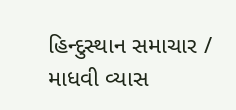હિન્દુસ્થાન સમાચાર / માધવી વ્યાસ